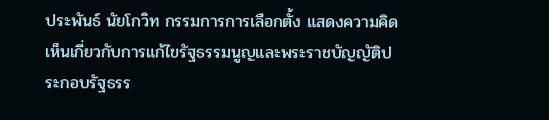ประพันธ์ นัยโกวิท กรรมการการเลือกตั้ง แสดงความคิดเห็นเกี่ยวกับการแก้ไขรัฐธรรมนูญและพระราชบัญญัติประกอบรัฐธรร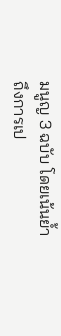มนูญ 3 ฉบับ โดยเน้นย้ำถึงการเป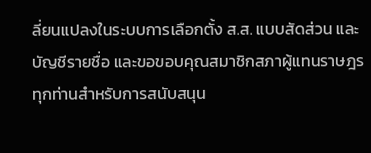ลี่ยนแปลงในระบบการเลือกตั้ง ส.ส. แบบสัดส่วน และบัญชีรายชื่อ และขอขอบคุณสมาชิกสภาผู้แทนราษฎรทุกท่านสำหรับการสนับสนุน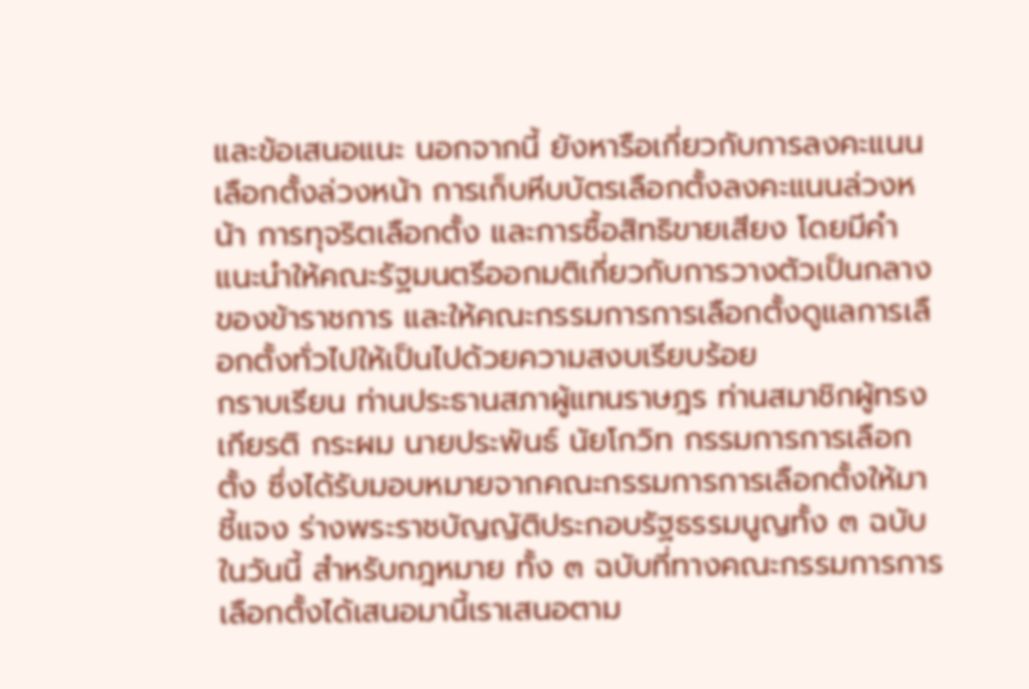และข้อเสนอแนะ นอกจากนี้ ยังหารือเกี่ยวกับการลงคะแนนเลือกตั้งล่วงหน้า การเก็บหีบบัตรเลือกตั้งลงคะแนนล่วงหน้า การทุจริตเลือกตั้ง และการซื้อสิทธิขายเสียง โดยมีคำแนะนำให้คณะรัฐมนตรีออกมติเกี่ยวกับการวางตัวเป็นกลางของข้าราชการ และให้คณะกรรมการการเลือกตั้งดูแลการเลือกตั้งทั่วไปให้เป็นไปด้วยความสงบเรียบร้อย
กราบเรียน ท่านประธานสภาผู้แทนราษฎร ท่านสมาชิกผู้ทรงเกียรติ กระผม นายประพันธ์ นัยโกวิท กรรมการการเลือกตั้ง ซึ่งได้รับมอบหมายจากคณะกรรมการการเลือกตั้งให้มาชี้แจง ร่างพระราชบัญญัติประกอบรัฐธรรมนูญทั้ง ๓ ฉบับในวันนี้ สําหรับกฎหมาย ทั้ง ๓ ฉบับที่ทางคณะกรรมการการเลือกตั้งได้เสนอมานี้เราเสนอตาม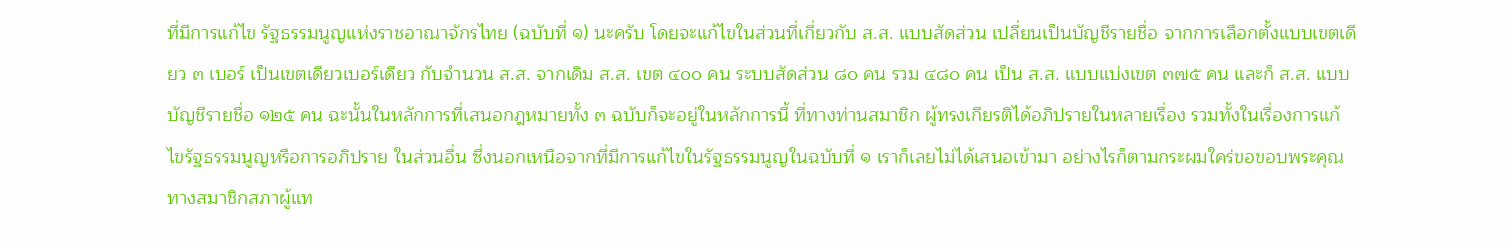ที่มีการแก้ไข รัฐธรรมนูญแห่งราชอาณาจักรไทย (ฉบับที่ ๑) นะครับ โดยจะแก้ไขในส่วนที่เกี่ยวกับ ส.ส. แบบสัดส่วน เปลี่ยนเป็นบัญชีรายชื่อ จากการเลือกตั้งแบบเขตเดียว ๓ เบอร์ เป็นเขตเดียวเบอร์เดียว กับจํานวน ส.ส. จากเดิม ส.ส. เขต ๔๐๐ คน ระบบสัดส่วน ๘๐ คน รวม ๔๘๐ คน เป็น ส.ส. แบบแบ่งเขต ๓๗๕ คน และก็ ส.ส. แบบบัญชีรายชื่อ ๑๒๕ คน ฉะนั้นในหลักการที่เสนอกฎหมายทั้ง ๓ ฉบับก็จะอยู่ในหลักการนี้ ที่ทางท่านสมาชิก ผู้ทรงเกียรติได้อภิปรายในหลายเรื่อง รวมทั้งในเรื่องการแก้ไขรัฐธรรมนูญหรือการอภิปราย ในส่วนอื่น ซึ่งนอกเหนือจากที่มีการแก้ไขในรัฐธรรมนูญในฉบับที่ ๑ เราก็เลยไม่ได้เสนอเข้ามา อย่างไรก็ตามกระผมใคร่ขอขอบพระคุณทางสมาชิกสภาผู้แท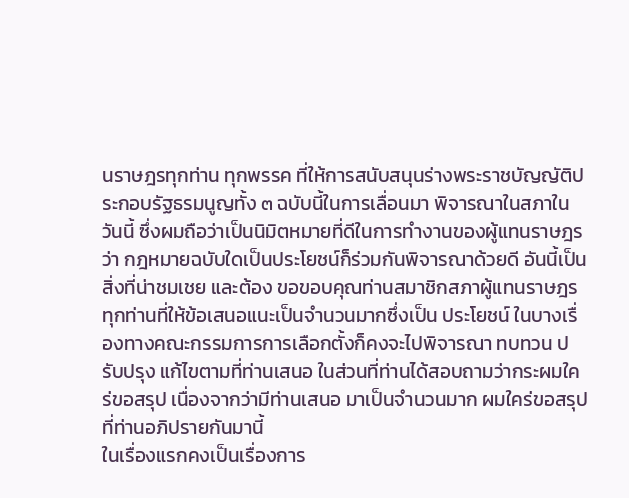นราษฎรทุกท่าน ทุกพรรค ที่ให้การสนับสนุนร่างพระราชบัญญัติประกอบรัฐธรมนูญทั้ง ๓ ฉบับนี้ในการเลื่อนมา พิจารณาในสภาในวันนี้ ซึ่งผมถือว่าเป็นนิมิตหมายที่ดีในการทํางานของผู้แทนราษฎรว่า กฎหมายฉบับใดเป็นประโยชน์ก็ร่วมกันพิจารณาด้วยดี อันนี้เป็นสิ่งที่น่าชมเชย และต้อง ขอขอบคุณท่านสมาชิกสภาผู้แทนราษฎรทุกท่านที่ให้ข้อเสนอแนะเป็นจํานวนมากซึ่งเป็น ประโยชน์ ในบางเรื่องทางคณะกรรมการการเลือกตั้งก็คงจะไปพิจารณา ทบทวน ปรับปรุง แก้ไขตามที่ท่านเสนอ ในส่วนที่ท่านได้สอบถามว่ากระผมใคร่ขอสรุป เนื่องจากว่ามีท่านเสนอ มาเป็นจํานวนมาก ผมใคร่ขอสรุปที่ท่านอภิปรายกันมานี้
ในเรื่องแรกคงเป็นเรื่องการ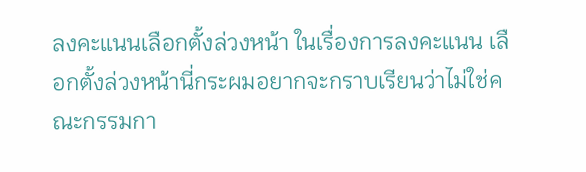ลงคะแนนเลือกตั้งล่วงหน้า ในเรื่องการลงคะแนน เลือกตั้งล่วงหน้านี่กระผมอยากจะกราบเรียนว่าไม่ใช่คณะกรรมกา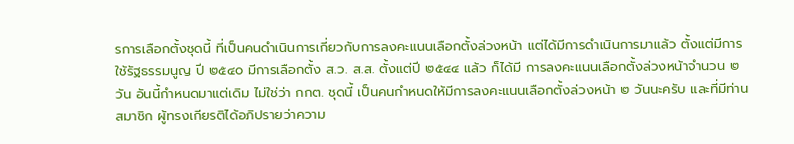รการเลือกตั้งชุดนี้ ที่เป็นคนดําเนินการเกี่ยวกับการลงคะแนนเลือกตั้งล่วงหน้า แต่ได้มีการดําเนินการมาแล้ว ตั้งแต่มีการใช้รัฐธรรมนูญ ปี ๒๕๔๐ มีการเลือกตั้ง ส.ว. ส.ส. ตั้งแต่ปี ๒๕๔๔ แล้ว ก็ได้มี การลงคะแนนเลือกตั้งล่วงหน้าจํานวน ๒ วัน อันนี้กําหนดมาแต่เดิม ไม่ใช่ว่า กกต. ชุดนี้ เป็นคนกําหนดให้มีการลงคะแนนเลือกตั้งล่วงหน้า ๒ วันนะครับ และที่มีท่านสมาชิก ผู้ทรงเกียรติได้อภิปรายว่าความ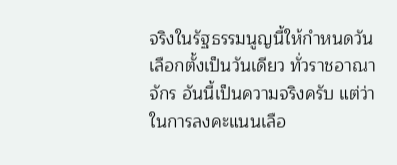จริงในรัฐธรรมนูญนี้ให้กําหนดวันเลือกตั้งเป็นวันเดียว ทั่วราชอาณาจักร อันนี้เป็นความจริงครับ แต่ว่าในการลงคะแนนเลือ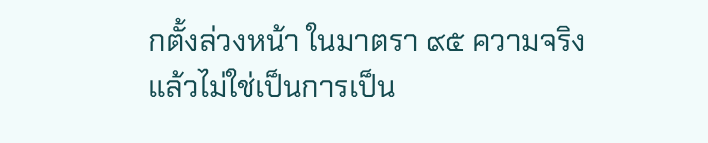กตั้งล่วงหน้า ในมาตรา ๙๕ ความจริงแล้วไม่ใช่เป็นการเป็น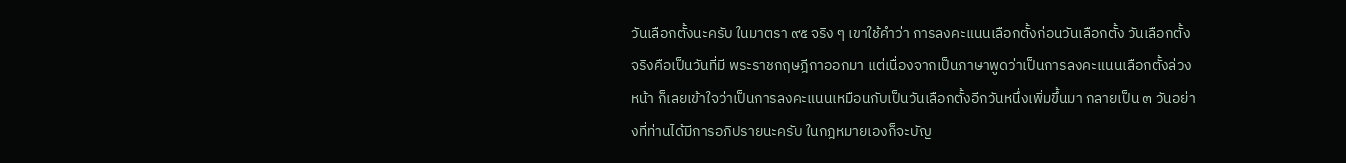วันเลือกตั้งนะครับ ในมาตรา ๙๕ จริง ๆ เขาใช้คําว่า การลงคะแนนเลือกตั้งก่อนวันเลือกตั้ง วันเลือกตั้งจริงคือเป็นวันที่มี พระราชกฤษฎีกาออกมา แต่เนื่องจากเป็นภาษาพูดว่าเป็นการลงคะแนนเลือกตั้งล่วงหน้า ก็เลยเข้าใจว่าเป็นการลงคะแนนเหมือนกับเป็นวันเลือกตั้งอีกวันหนึ่งเพิ่มขึ้นมา กลายเป็น ๓ วันอย่างที่ท่านได้มีการอภิปรายนะครับ ในกฎหมายเองก็จะบัญ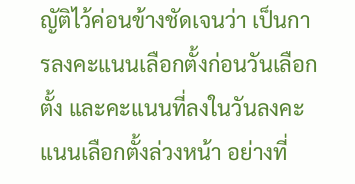ญัติไว้ค่อนข้างชัดเจนว่า เป็นการลงคะแนนเลือกตั้งก่อนวันเลือกตั้ง และคะแนนที่ลงในวันลงคะแนนเลือกตั้งล่วงหน้า อย่างที่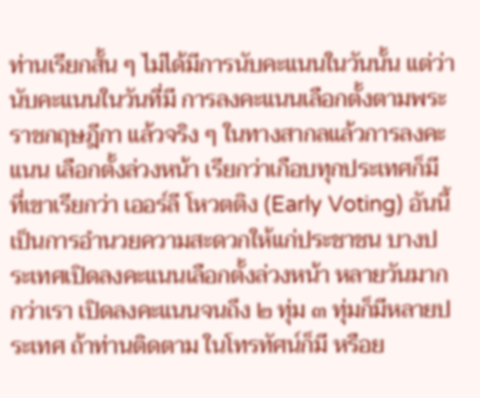ท่านเรียกสั้น ๆ ไม่ได้มีการนับคะแนนในวันนั้น แต่ว่านับคะแนนในวันที่มี การลงคะแนนเลือกตั้งตามพระราชกฤษฎีกา แล้วจริง ๆ ในทางสากลแล้วการลงคะแนน เลือกตั้งล่วงหน้า เรียกว่าเกือบทุกประเทศก็มี ที่เขาเรียกว่า เออร์ลี โหวตติง (Early Voting) อันนี้เป็นการอํานวยความสะดวกให้แก่ประชาชน บางประเทศเปิดลงคะแนนเลือกตั้งล่วงหน้า หลายวันมากกว่าเรา เปิดลงคะแนนจนถึง ๒ ทุ่ม ๓ ทุ่มก็มีหลายประเทศ ถ้าท่านติดตาม ในโทรทัศน์ก็มี หรือย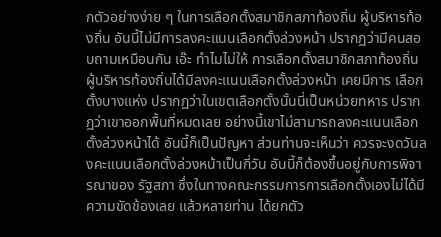กตัวอย่างง่าย ๆ ในการเลือกตั้งสมาชิกสภาท้องถิ่น ผู้บริหารท้องถิ่น อันนี้ไม่มีการลงคะแนนเลือกตั้งล่วงหน้า ปรากฏว่ามีคนสอบถามเหมือนกัน เอ๊ะ ทําไมไม่ให้ การเลือกตั้งสมาชิกสภาท้องถิ่น ผู้บริหารท้องถิ่นได้มีลงคะแนนเลือกตั้งล่วงหน้า เคยมีการ เลือกตั้งบางแห่ง ปรากฏว่าในเขตเลือกตั้งนั้นนี่เป็นหน่วยทหาร ปรากฏว่าเขาออกพื้นที่หมดเลย อย่างนี้เขาไม่สามารถลงคะแนนเลือกตั้งล่วงหน้าได้ อันนี้ก็เป็นปัญหา ส่วนท่านจะเห็นว่า ควรจะงดวันลงคะแนนเลือกตั้งล่วงหน้าเป็นกี่วัน อันนี้ก็ต้องขึ้นอยู่กับการพิจารณาของ รัฐสภา ซึ่งในทางคณะกรรมการการเลือกตั้งเองไม่ได้มีความขัดข้องเลย แล้วหลายท่าน ได้ยกตัว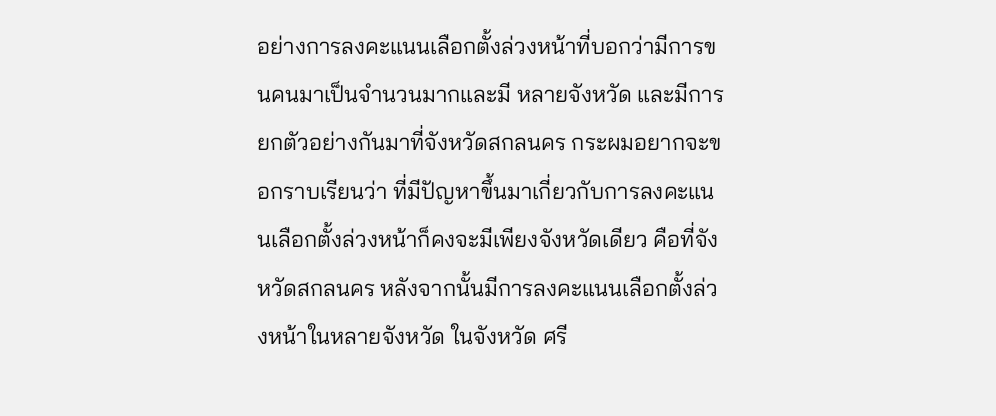อย่างการลงคะแนนเลือกตั้งล่วงหน้าที่บอกว่ามีการขนคนมาเป็นจํานวนมากและมี หลายจังหวัด และมีการยกตัวอย่างกันมาที่จังหวัดสกลนคร กระผมอยากจะขอกราบเรียนว่า ที่มีปัญหาขึ้นมาเกี่ยวกับการลงคะแนนเลือกตั้งล่วงหน้าก็คงจะมีเพียงจังหวัดเดียว คือที่จังหวัดสกลนคร หลังจากนั้นมีการลงคะแนนเลือกตั้งล่วงหน้าในหลายจังหวัด ในจังหวัด ศรี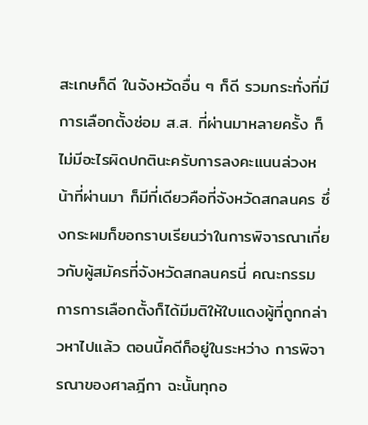สะเกษก็ดี ในจังหวัดอื่น ๆ ก็ดี รวมกระทั่งที่มีการเลือกตั้งซ่อม ส.ส. ที่ผ่านมาหลายครั้ง ก็ไม่มีอะไรผิดปกตินะครับการลงคะแนนล่วงหน้าที่ผ่านมา ก็มีที่เดียวคือที่จังหวัดสกลนคร ซึ่งกระผมก็ขอกราบเรียนว่าในการพิจารณาเกี่ยวกับผู้สมัครที่จังหวัดสกลนครนี่ คณะกรรมการการเลือกตั้งก็ได้มีมติให้ใบแดงผู้ที่ถูกกล่าวหาไปแล้ว ตอนนี้คดีก็อยู่ในระหว่าง การพิจารณาของศาลฎีกา ฉะนั้นทุกอ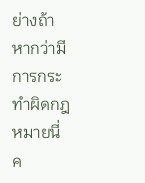ย่างถ้าหากว่ามีการกระทําผิดกฎหมายนี่ค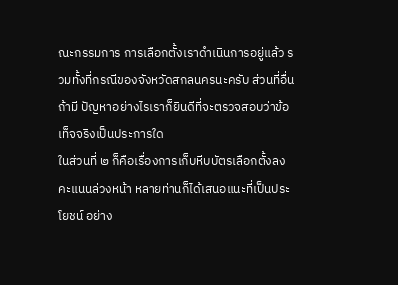ณะกรรมการ การเลือกตั้งเราดําเนินการอยู่แล้ว รวมทั้งที่กรณีของจังหวัดสกลนครนะครับ ส่วนที่อื่นถ้ามี ปัญหาอย่างไรเราก็ยินดีที่จะตรวจสอบว่าข้อเท็จจริงเป็นประการใด
ในส่วนที่ ๒ ก็คือเรื่องการเก็บหีบบัตรเลือกตั้งลงคะแนนล่วงหน้า หลายท่านก็ได้เสนอแนะที่เป็นประโยชน์ อย่าง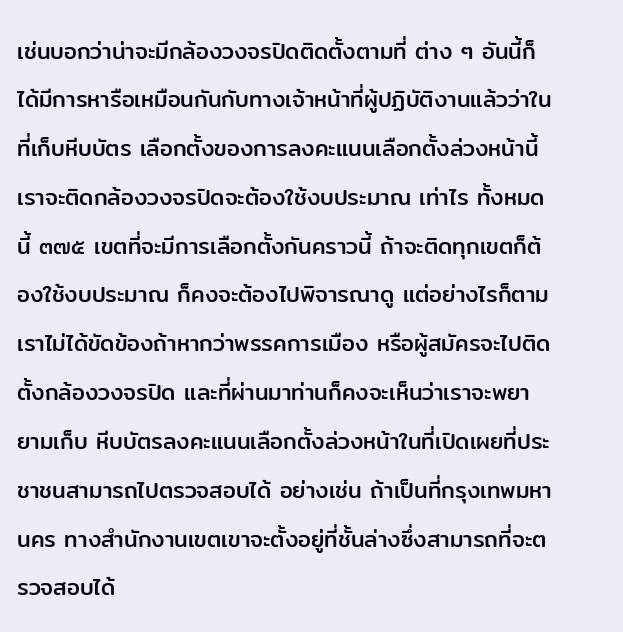เช่นบอกว่าน่าจะมีกล้องวงจรปิดติดตั้งตามที่ ต่าง ๆ อันนี้ก็ได้มีการหารือเหมือนกันกับทางเจ้าหน้าที่ผู้ปฏิบัติงานแล้วว่าในที่เก็บหีบบัตร เลือกตั้งของการลงคะแนนเลือกตั้งล่วงหน้านี้เราจะติดกล้องวงจรปิดจะต้องใช้งบประมาณ เท่าไร ทั้งหมดนี้ ๓๗๕ เขตที่จะมีการเลือกตั้งกันคราวนี้ ถ้าจะติดทุกเขตก็ต้องใช้งบประมาณ ก็คงจะต้องไปพิจารณาดู แต่อย่างไรก็ตามเราไม่ได้ขัดข้องถ้าหากว่าพรรคการเมือง หรือผู้สมัครจะไปติดตั้งกล้องวงจรปิด และที่ผ่านมาท่านก็คงจะเห็นว่าเราจะพยายามเก็บ หีบบัตรลงคะแนนเลือกตั้งล่วงหน้าในที่เปิดเผยที่ประชาชนสามารถไปตรวจสอบได้ อย่างเช่น ถ้าเป็นที่กรุงเทพมหานคร ทางสํานักงานเขตเขาจะตั้งอยู่ที่ชั้นล่างซึ่งสามารถที่จะตรวจสอบได้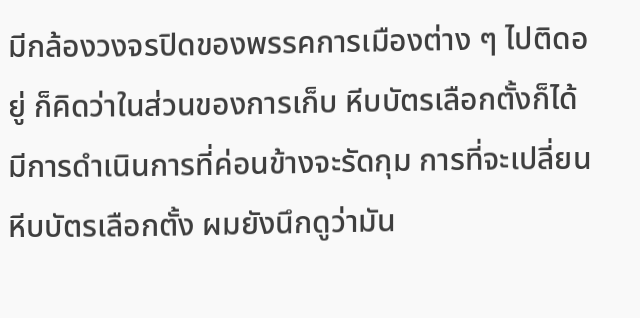มีกล้องวงจรปิดของพรรคการเมืองต่าง ๆ ไปติดอยู่ ก็คิดว่าในส่วนของการเก็บ หีบบัตรเลือกตั้งก็ได้มีการดําเนินการที่ค่อนข้างจะรัดกุม การที่จะเปลี่ยนหีบบัตรเลือกตั้ง ผมยังนึกดูว่ามัน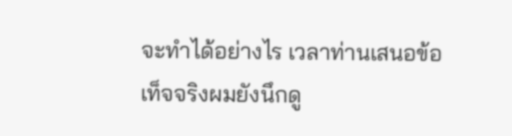จะทําได้อย่างไร เวลาท่านเสนอข้อเท็จจริงผมยังนึกดู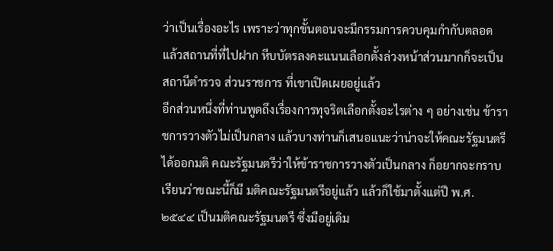ว่าเป็นเรื่องอะไร เพราะว่าทุกขั้นตอนจะมีกรรมการควบคุมกํากับตลอด แล้วสถานที่ที่ไปฝาก หีบบัตรลงคะแนนเลือกตั้งล่วงหน้าส่วนมากก็จะเป็นสถานีตํารวจ ส่วนราชการ ที่เขาเปิดเผยอยู่แล้ว
อีกส่วนหนึ่งที่ท่านพูดถึงเรื่องการทุจริตเลือกตั้งอะไรต่าง ๆ อย่างเช่น ข้าราชการวางตัวไม่เป็นกลาง แล้วบางท่านก็เสนอแนะว่าน่าจะให้คณะรัฐมนตรีได้ออกมติ คณะรัฐมนตรีว่าให้ข้าราชการวางตัวเป็นกลาง ก็อยากจะกราบเรียนว่าขณะนี้ก็มี มติคณะรัฐมนตรีอยู่แล้ว แล้วก็ใช้มาตั้งแต่ปี พ.ศ. ๒๕๔๔ เป็นมติคณะรัฐมนตรี ซึ่งมีอยู่เดิม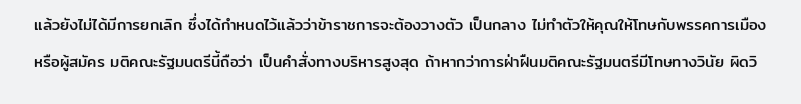แล้วยังไม่ได้มีการยกเลิก ซึ่งได้กําหนดไว้แล้วว่าข้าราชการจะต้องวางตัว เป็นกลาง ไม่ทําตัวให้คุณให้โทษกับพรรคการเมืองหรือผู้สมัคร มติคณะรัฐมนตรีนี้ถือว่า เป็นคําสั่งทางบริหารสูงสุด ถ้าหากว่าการฝ่าฝืนมติคณะรัฐมนตรีมีโทษทางวินัย ผิดวิ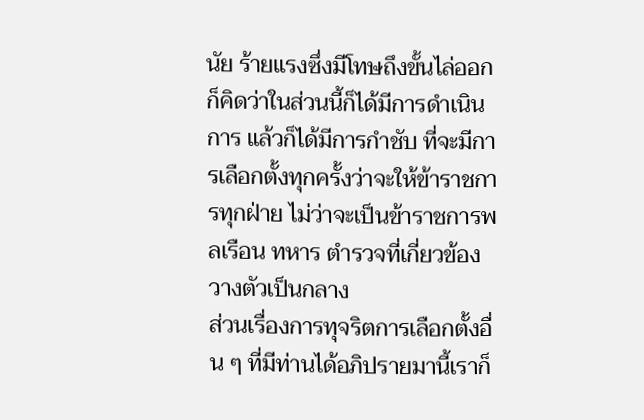นัย ร้ายแรงซึ่งมีโทษถึงขั้นไล่ออก ก็คิดว่าในส่วนนี้ก็ได้มีการดําเนินการ แล้วก็ได้มีการกําชับ ที่จะมีการเลือกตั้งทุกครั้งว่าจะให้ข้าราชการทุกฝ่าย ไม่ว่าจะเป็นข้าราชการพลเรือน ทหาร ตํารวจที่เกี่ยวข้องวางตัวเป็นกลาง
ส่วนเรื่องการทุจริตการเลือกตั้งอื่น ๆ ที่มีท่านได้อภิปรายมานี้เราก็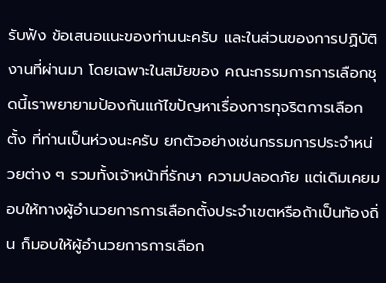รับฟัง ข้อเสนอแนะของท่านนะครับ และในส่วนของการปฏิบัติงานที่ผ่านมา โดยเฉพาะในสมัยของ คณะกรรมการการเลือกชุดนี้เราพยายามป้องกันแก้ไขปัญหาเรื่องการทุจริตการเลือกตั้ง ที่ท่านเป็นห่วงนะครับ ยกตัวอย่างเช่นกรรมการประจําหน่วยต่าง ๆ รวมทั้งเจ้าหน้าที่รักษา ความปลอดภัย แต่เดิมเคยมอบให้ทางผู้อํานวยการการเลือกตั้งประจําเขตหรือถ้าเป็นท้องถิ่น ก็มอบให้ผู้อํานวยการการเลือก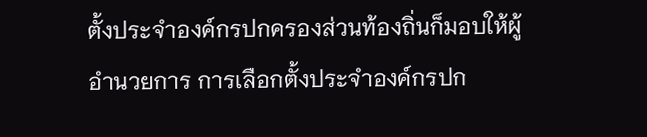ตั้งประจําองค์กรปกครองส่วนท้องถิ่นก็มอบให้ผู้อํานวยการ การเลือกตั้งประจําองค์กรปก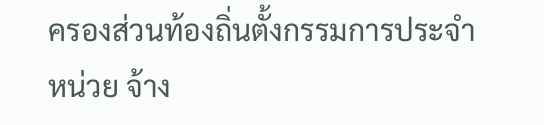ครองส่วนท้องถิ่นตั้งกรรมการประจําหน่วย จ้าง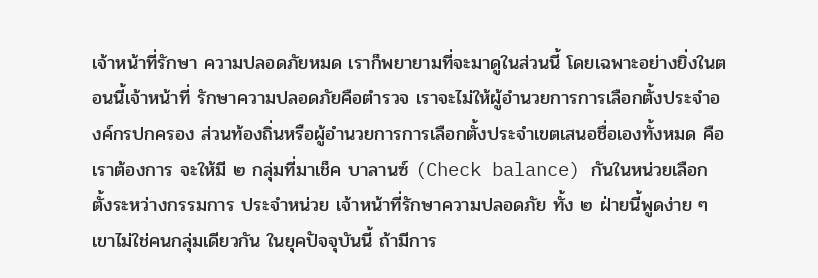เจ้าหน้าที่รักษา ความปลอดภัยหมด เราก็พยายามที่จะมาดูในส่วนนี้ โดยเฉพาะอย่างยิ่งในตอนนี้เจ้าหน้าที่ รักษาความปลอดภัยคือตํารวจ เราจะไม่ให้ผู้อํานวยการการเลือกตั้งประจําองค์กรปกครอง ส่วนท้องถิ่นหรือผู้อํานวยการการเลือกตั้งประจําเขตเสนอชื่อเองทั้งหมด คือเราต้องการ จะให้มี ๒ กลุ่มที่มาเช็ค บาลานซ์ (Check balance) กันในหน่วยเลือกตั้งระหว่างกรรมการ ประจําหน่วย เจ้าหน้าที่รักษาความปลอดภัย ทั้ง ๒ ฝ่ายนี้พูดง่าย ๆ เขาไม่ใช่คนกลุ่มเดียวกัน ในยุคปัจจุบันนี้ ถ้ามีการ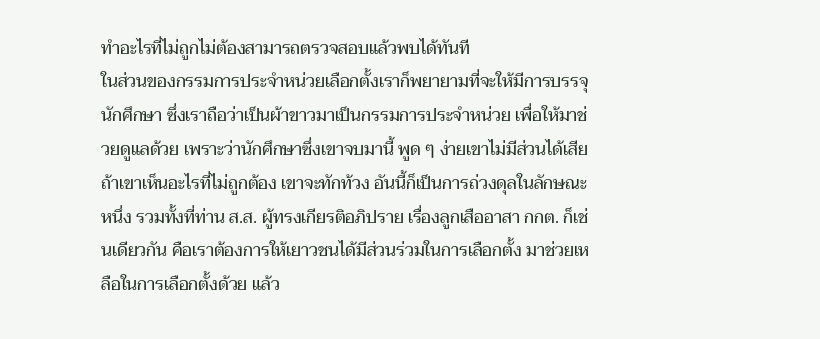ทําอะไรที่ไม่ถูกไม่ต้องสามารถตรวจสอบแล้วพบได้ทันที
ในส่วนของกรรมการประจําหน่วยเลือกตั้งเราก็พยายามที่จะให้มีการบรรจุ นักศึกษา ซึ่งเราถือว่าเป็นผ้าขาวมาเป็นกรรมการประจําหน่วย เพื่อให้มาช่วยดูแลด้วย เพราะว่านักศึกษาซึ่งเขาจบมานี้ พูด ๆ ง่ายเขาไม่มีส่วนได้เสีย ถ้าเขาเห็นอะไรที่ไม่ถูกต้อง เขาจะทักท้วง อันนี้ก็เป็นการถ่วงดุลในลักษณะหนึ่ง รวมทั้งที่ท่าน ส.ส. ผู้ทรงเกียรติอภิปราย เรื่องลูกเสืออาสา กกต. ก็เช่นเดียวกัน คือเราต้องการให้เยาวชนได้มีส่วนร่วมในการเลือกตั้ง มาช่วยเหลือในการเลือกตั้งด้วย แล้ว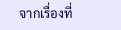จากเรื่องที่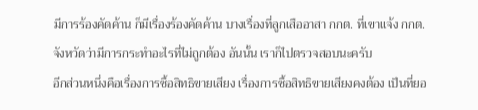มีการร้องคัดค้าน ก็มีเรื่องร้องคัดค้าน บางเรื่องที่ลูกเสืออาสา กกต. ที่เขาแจ้ง กกต. จังหวัดว่ามีการกระทําอะไรที่ไม่ถูกต้อง อันนั้น เราก็ไปตรวจสอบนะครับ
อีกส่วนหนึ่งคือเรื่องการซื้อสิทธิขายเสียง เรื่องการซื้อสิทธิขายเสียงคงต้อง เป็นที่ยอ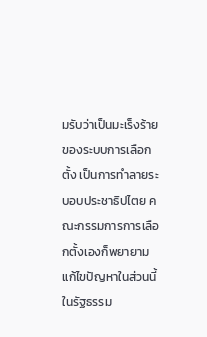มรับว่าเป็นมะเร็งร้ายของระบบการเลือกตั้ง เป็นการทําลายระบอบประชาธิปไตย คณะกรรมการการเลือกตั้งเองก็พยายามแก้ไขปัญหาในส่วนนี้ ในรัฐธรรม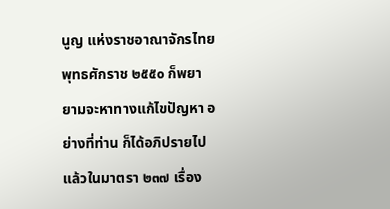นูญ แห่งราชอาณาจักรไทย พุทธศักราช ๒๕๕๐ ก็พยายามจะหาทางแก้ไขปัญหา อย่างที่ท่าน ก็ได้อภิปรายไปแล้วในมาตรา ๒๓๗ เรื่อง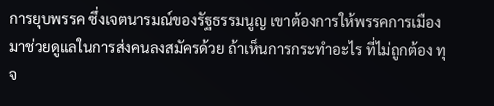การยุบพรรค ซึ่งเจตนารมณ์ของรัฐธรรมนูญ เขาต้องการให้พรรคการเมืองมาช่วยดูแลในการส่งคนลงสมัครด้วย ถ้าเห็นการกระทําอะไร ที่ไม่ถูกต้อง ทุจ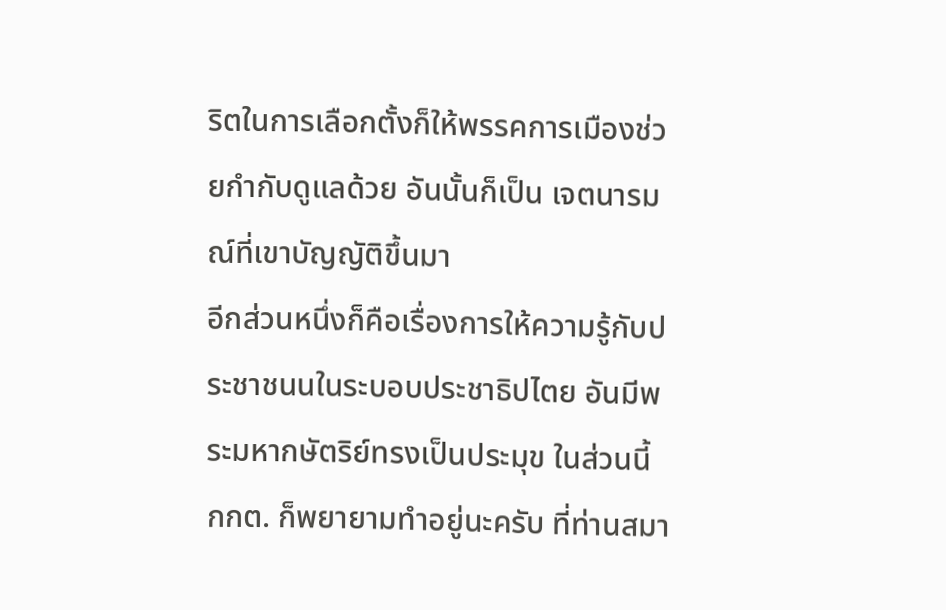ริตในการเลือกตั้งก็ให้พรรคการเมืองช่วยกํากับดูแลด้วย อันนั้นก็เป็น เจตนารมณ์ที่เขาบัญญัติขึ้นมา
อีกส่วนหนึ่งก็คือเรื่องการให้ความรู้กับประชาชนนในระบอบประชาธิปไตย อันมีพระมหากษัตริย์ทรงเป็นประมุข ในส่วนนี้ กกต. ก็พยายามทําอยู่นะครับ ที่ท่านสมา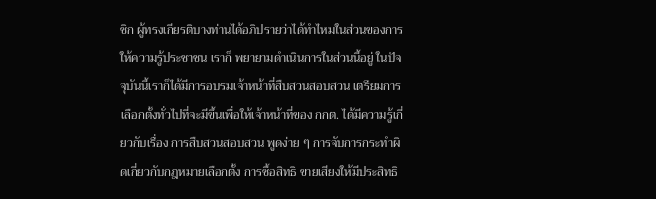ชิก ผู้ทรงเกียรติบางท่านได้อภิปรายว่าได้ทําไหมในส่วนของการให้ความรู้ประชาชน เราก็ พยายามดําเนินการในส่วนนี้อยู่ ในปัจจุบันนี้เราก็ได้มีการอบรมเจ้าหน้าที่สืบสวนสอบสวน เตรียมการเลือกตั้งทั่วไปที่จะมีขึ้นเพื่อให้เจ้าหน้าที่ของ กกต. ได้มีความรู้เกี่ยวกับเรื่อง การสืบสวนสอบสวน พูดง่าย ๆ การจับการกระทําผิดเกี่ยวกับกฎหมายเลือกตั้ง การซื้อสิทธิ ขายเสียงให้มีประสิทธิ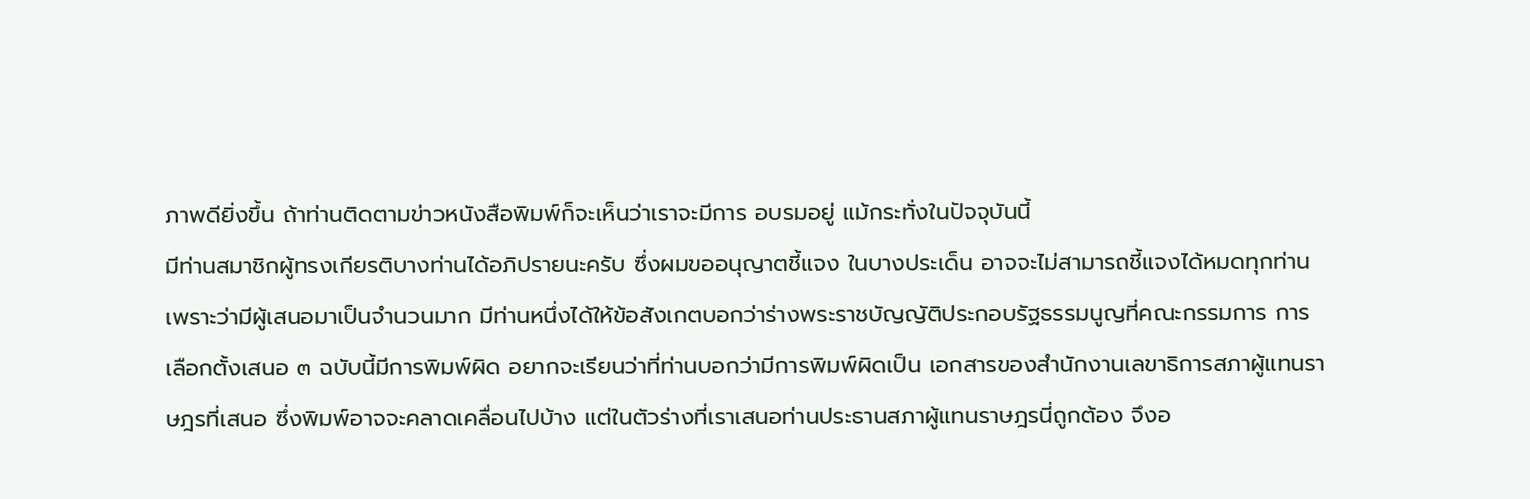ภาพดียิ่งขึ้น ถ้าท่านติดตามข่าวหนังสือพิมพ์ก็จะเห็นว่าเราจะมีการ อบรมอยู่ แม้กระทั่งในปัจจุบันนี้
มีท่านสมาชิกผู้ทรงเกียรติบางท่านได้อภิปรายนะครับ ซึ่งผมขออนุญาตชี้แจง ในบางประเด็น อาจจะไม่สามารถชี้แจงได้หมดทุกท่าน เพราะว่ามีผู้เสนอมาเป็นจํานวนมาก มีท่านหนึ่งได้ให้ข้อสังเกตบอกว่าร่างพระราชบัญญัติประกอบรัฐธรรมนูญที่คณะกรรมการ การเลือกตั้งเสนอ ๓ ฉบับนี้มีการพิมพ์ผิด อยากจะเรียนว่าที่ท่านบอกว่ามีการพิมพ์ผิดเป็น เอกสารของสํานักงานเลขาธิการสภาผู้แทนราษฎรที่เสนอ ซึ่งพิมพ์อาจจะคลาดเคลื่อนไปบ้าง แต่ในตัวร่างที่เราเสนอท่านประธานสภาผู้แทนราษฎรนี่ถูกต้อง จึงอ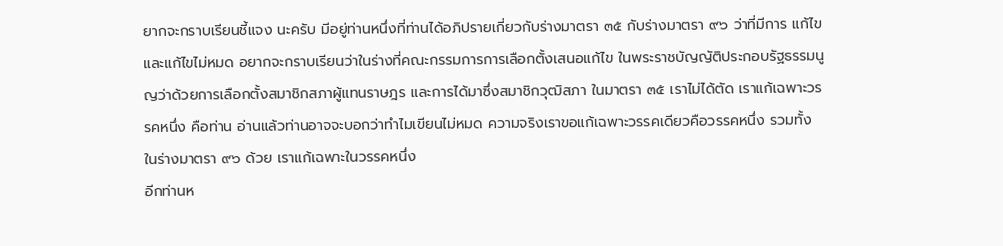ยากจะกราบเรียนชี้แจง นะครับ มีอยู่ท่านหนึ่งที่ท่านได้อภิปรายเกี่ยวกับร่างมาตรา ๓๕ กับร่างมาตรา ๙๖ ว่าที่มีการ แก้ไข และแก้ไขไม่หมด อยากจะกราบเรียนว่าในร่างที่คณะกรรมการการเลือกตั้งเสนอแก้ไข ในพระราชบัญญัติประกอบรัฐธรรมนูญว่าด้วยการเลือกตั้งสมาชิกสภาผู้แทนราษฎร และการได้มาซึ่งสมาชิกวุฒิสภา ในมาตรา ๓๕ เราไม่ได้ตัด เราแก้เฉพาะวรรคหนึ่ง คือท่าน อ่านแล้วท่านอาจจะบอกว่าทําไมเขียนไม่หมด ความจริงเราขอแก้เฉพาะวรรคเดียวคือวรรคหนึ่ง รวมทั้ง ในร่างมาตรา ๙๖ ด้วย เราแก้เฉพาะในวรรคหนึ่ง
อีกท่านห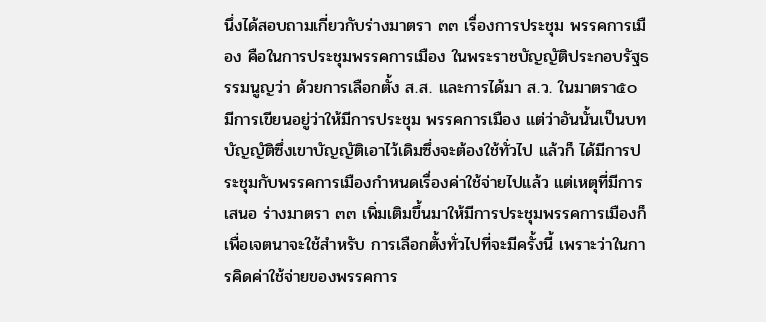นึ่งได้สอบถามเกี่ยวกับร่างมาตรา ๓๓ เรื่องการประชุม พรรคการเมือง คือในการประชุมพรรคการเมือง ในพระราชบัญญัติประกอบรัฐธรรมนูญว่า ด้วยการเลือกตั้ง ส.ส. และการได้มา ส.ว. ในมาตรา๕๐ มีการเขียนอยู่ว่าให้มีการประชุม พรรคการเมือง แต่ว่าอันนั้นเป็นบทบัญญัติซึ่งเขาบัญญัติเอาไว้เดิมซึ่งจะต้องใช้ทั่วไป แล้วก็ ได้มีการประชุมกับพรรคการเมืองกําหนดเรื่องค่าใช้จ่ายไปแล้ว แต่เหตุที่มีการเสนอ ร่างมาตรา ๓๓ เพิ่มเติมขึ้นมาให้มีการประชุมพรรคการเมืองก็เพื่อเจตนาจะใช้สําหรับ การเลือกตั้งทั่วไปที่จะมีครั้งนี้ เพราะว่าในการคิดค่าใช้จ่ายของพรรคการ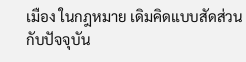เมือง ในกฎหมาย เดิมคิดแบบสัดส่วน กับปัจจุบัน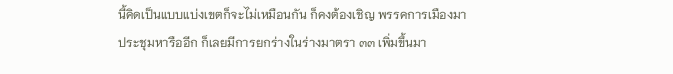นี้คิดเป็นแบบแบ่งเขตก็จะไม่เหมือนกัน ก็คงต้องเชิญ พรรคการเมืองมาประชุมหารืออีก ก็เลยมีการยกร่างในร่างมาตรา ๓๓ เพิ่มขึ้นมา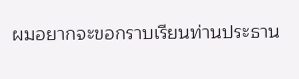ผมอยากจะขอกราบเรียนท่านประธาน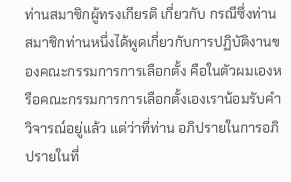ท่านสมาชิกผู้ทรงเกียรติ เกี่ยวกับ กรณีซึ่งท่านสมาชิกท่านหนึ่งได้พูดเกี่ยวกับการปฏิบัติงานของคณะกรรมการการเลือกตั้ง คือในตัวผมเองหรือคณะกรรมการการเลือกตั้งเองเราน้อมรับคําวิจารณ์อยู่แล้ว แต่ว่าที่ท่าน อภิปรายในการอภิปรายในที่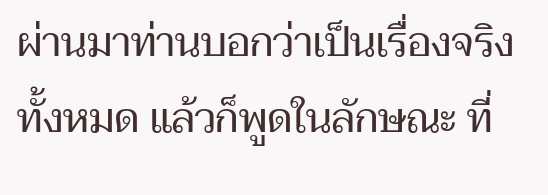ผ่านมาท่านบอกว่าเป็นเรื่องจริงทั้งหมด แล้วก็พูดในลักษณะ ที่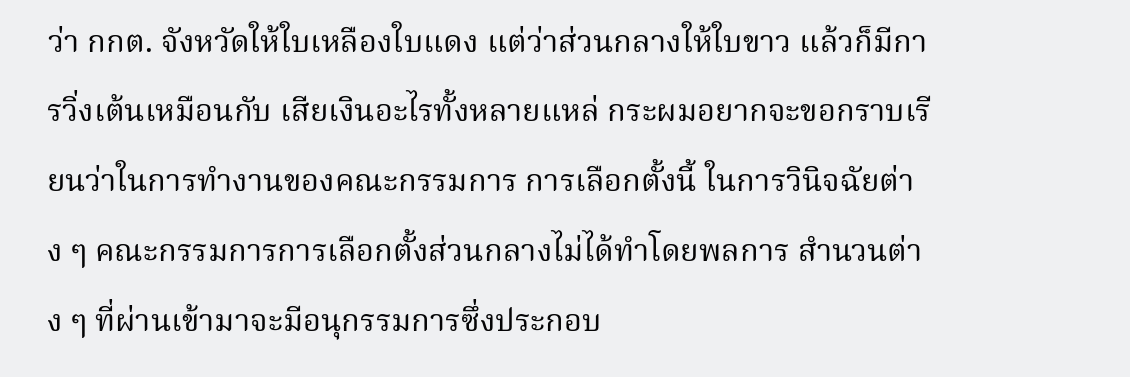ว่า กกต. จังหวัดให้ใบเหลืองใบแดง แต่ว่าส่วนกลางให้ใบขาว แล้วก็มีการวิ่งเต้นเหมือนกับ เสียเงินอะไรทั้งหลายแหล่ กระผมอยากจะขอกราบเรียนว่าในการทํางานของคณะกรรมการ การเลือกตั้งนี้ ในการวินิจฉัยต่าง ๆ คณะกรรมการการเลือกตั้งส่วนกลางไม่ได้ทําโดยพลการ สํานวนต่าง ๆ ที่ผ่านเข้ามาจะมีอนุกรรมการซึ่งประกอบ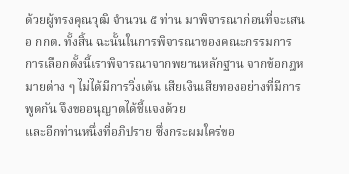ด้วยผู้ทรงคุณวุฒิ จํานวน ๕ ท่าน มาพิจารณาก่อนที่จะเสนอ กกต. ทั้งสิ้น ฉะนั้นในการพิจารณาของคณะกรรมการ การเลือกตั้งนี้เราพิจารณาจากพยานหลักฐาน จากข้อกฎหมายต่าง ๆ ไม่ได้มีการวิ่งเต้น เสียเงินเสียทองอย่างที่มีการพูดกัน จึงขออนุญาตได้ชี้แจงด้วย
และอีกท่านหนึ่งที่อภิปราย ซึ่งกระผมใคร่ขอ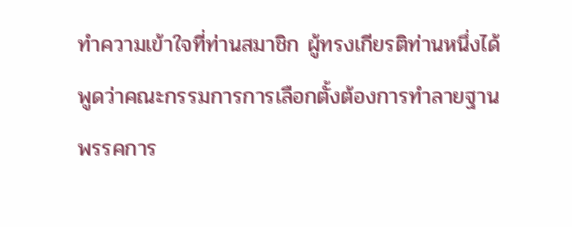ทําความเข้าใจที่ท่านสมาชิก ผู้ทรงเกียรติท่านหนึ่งได้พูดว่าคณะกรรมการการเลือกตั้งต้องการทําลายฐานพรรคการ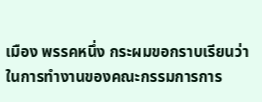เมือง พรรคหนึ่ง กระผมขอกราบเรียนว่าในการทํางานของคณะกรรมการการ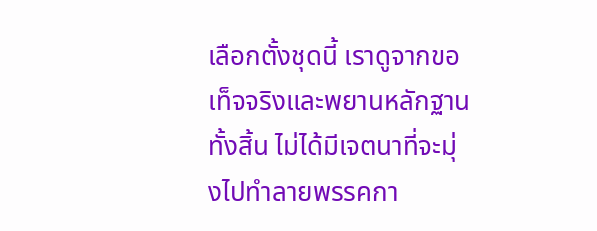เลือกตั้งชุดนี้ เราดูจากขอเท็จจริงและพยานหลักฐานทั้งสิ้น ไม่ได้มีเจตนาที่จะมุ่งไปทําลายพรรคกา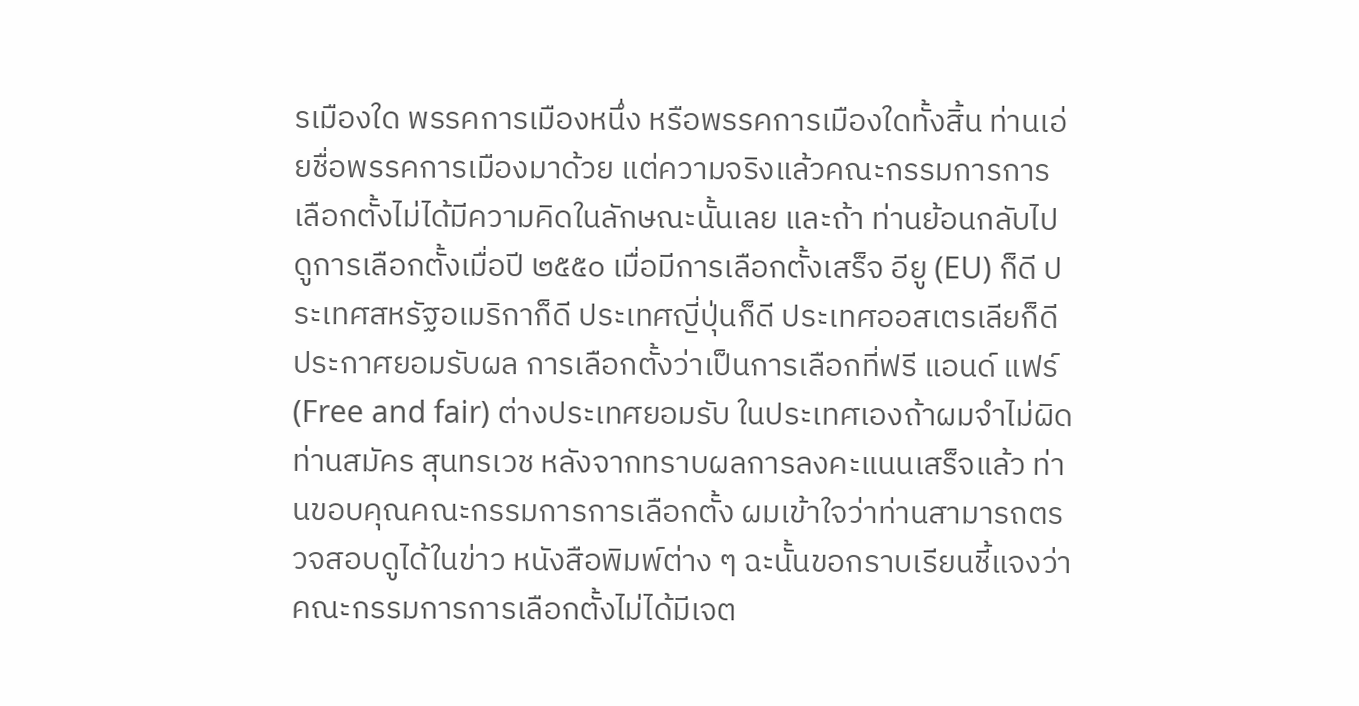รเมืองใด พรรคการเมืองหนึ่ง หรือพรรคการเมืองใดทั้งสิ้น ท่านเอ่ยชื่อพรรคการเมืองมาด้วย แต่ความจริงแล้วคณะกรรมการการเลือกตั้งไม่ได้มีความคิดในลักษณะนั้นเลย และถ้า ท่านย้อนกลับไปดูการเลือกตั้งเมื่อปี ๒๕๕๐ เมื่อมีการเลือกตั้งเสร็จ อียู (EU) ก็ดี ประเทศสหรัฐอเมริกาก็ดี ประเทศญี่ปุ่นก็ดี ประเทศออสเตรเลียก็ดี ประกาศยอมรับผล การเลือกตั้งว่าเป็นการเลือกที่ฟรี แอนด์ แฟร์ (Free and fair) ต่างประเทศยอมรับ ในประเทศเองถ้าผมจําไม่ผิด ท่านสมัคร สุนทรเวช หลังจากทราบผลการลงคะแนนเสร็จแล้ว ท่านขอบคุณคณะกรรมการการเลือกตั้ง ผมเข้าใจว่าท่านสามารถตรวจสอบดูได้ในข่าว หนังสือพิมพ์ต่าง ๆ ฉะนั้นขอกราบเรียนชี้แจงว่าคณะกรรมการการเลือกตั้งไม่ได้มีเจต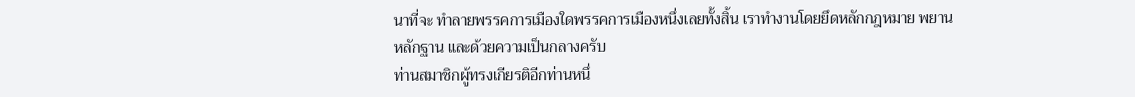นาที่จะ ทําลายพรรคการเมืองใดพรรคการเมืองหนึ่งเลยทั้งสิ้น เราทํางานโดยยึดหลักกฎหมาย พยานหลักฐาน และด้วยความเป็นกลางครับ
ท่านสมาชิกผู้ทรงเกียรติอีกท่านหนึ่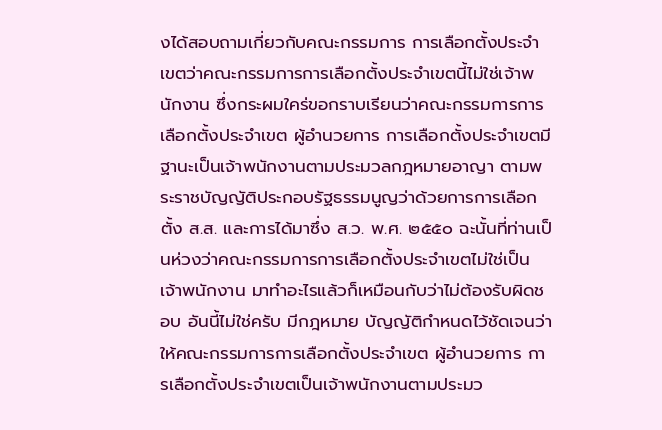งได้สอบถามเกี่ยวกับคณะกรรมการ การเลือกตั้งประจําเขตว่าคณะกรรมการการเลือกตั้งประจําเขตนี้ไม่ใช่เจ้าพนักงาน ซึ่งกระผมใคร่ขอกราบเรียนว่าคณะกรรมการการเลือกตั้งประจําเขต ผู้อํานวยการ การเลือกตั้งประจําเขตมีฐานะเป็นเจ้าพนักงานตามประมวลกฎหมายอาญา ตามพระราชบัญญัติประกอบรัฐธรรมนูญว่าด้วยการการเลือกตั้ง ส.ส. และการได้มาซึ่ง ส.ว. พ.ศ. ๒๕๕๐ ฉะนั้นที่ท่านเป็นห่วงว่าคณะกรรมการการเลือกตั้งประจําเขตไม่ใช่เป็น เจ้าพนักงาน มาทําอะไรแล้วก็เหมือนกับว่าไม่ต้องรับผิดชอบ อันนี้ไม่ใช่ครับ มีกฎหมาย บัญญัติกําหนดไว้ชัดเจนว่าให้คณะกรรมการการเลือกตั้งประจําเขต ผู้อํานวยการ การเลือกตั้งประจําเขตเป็นเจ้าพนักงานตามประมว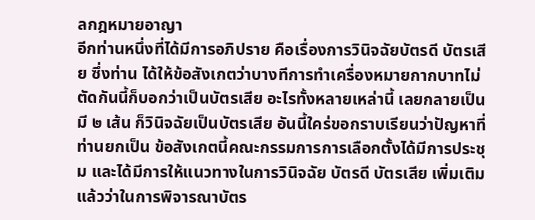ลกฎหมายอาญา
อีกท่านหนึ่งที่ได้มีการอภิปราย คือเรื่องการวินิจฉัยบัตรดี บัตรเสีย ซึ่งท่าน ได้ให้ข้อสังเกตว่าบางทีการทําเครื่องหมายกากบาทไม่ตัดกันนี้ก็บอกว่าเป็นบัตรเสีย อะไรทั้งหลายเหล่านี้ เลยกลายเป็นมี ๒ เส้น ก็วินิจฉัยเป็นบัตรเสีย อันนี้ใคร่ขอกราบเรียนว่าปัญหาที่ท่านยกเป็น ข้อสังเกตนี้คณะกรรมการการเลือกตั้งได้มีการประชุม และได้มีการให้แนวทางในการวินิจฉัย บัตรดี บัตรเสีย เพิ่มเติมแล้วว่าในการพิจารณาบัตร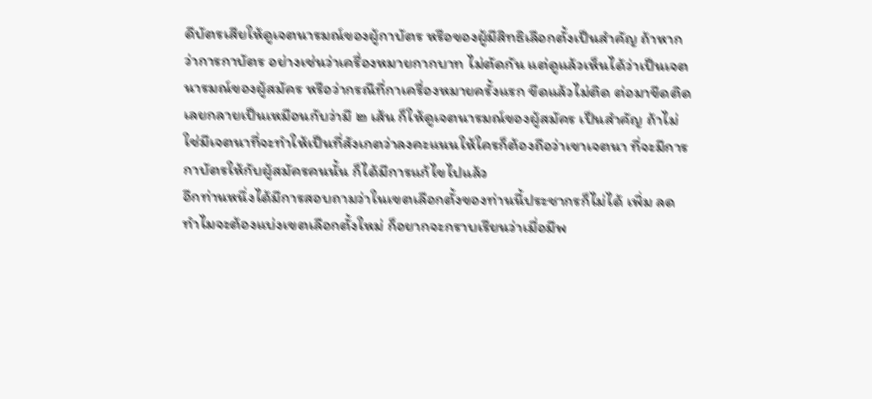ดีบัตรเสียให้ดูเจตนารมณ์ของผู้กาบัตร หรือของผู้มีสิทธิเลือกตั้งเป็นสําคัญ ถ้าหากว่าการกาบัตร อย่างเช่นว่าเครื่องหมายกากบาท ไม่ตัดกัน แต่ดูแล้วเห็นได้ว่าเป็นเจตนารมณ์ของผู้สมัคร หรือว่ากรณีที่กาเครื่องหมายครั้งแรก ขีดแล้วไม่ติด ต่อมาขีดติดเลยกลายเป็นเหมือนกับว่ามี ๒ เส้น ก็ให้ดูเจตนารมณ์ของผู้สมัคร เป็นสําคัญ ถ้าไม่ใช่มีเจตนาที่จะทําให้เป็นที่สังเกตว่าลงคะแนนให้ใครก็ต้องถือว่าเขาเจตนา ที่จะมีการกาบัตรให้กับผู้สมัครคนนั้น ก็ได้มีการแก้ไขไปแล้ว
อีกท่านหนึ่งได้มีการสอบถามว่าในเขตเลือกตั้งของท่านนี้ประชากรก็ไม่ได้ เพิ่ม ลด ทําไมจะต้องแบ่งเขตเลือกตั้งใหม่ ก็อยากจะกราบเรียนว่าเมื่อมีพ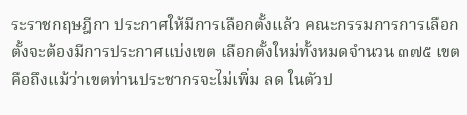ระราชกฤษฎีกา ประกาศให้มีการเลือกตั้งแล้ว คณะกรรมการการเลือกตั้งจะต้องมีการประกาศแบ่งเขต เลือกตั้งใหม่ทั้งหมดจํานวน ๓๗๕ เขต คือถึงแม้ว่าเขตท่านประชากรจะไม่เพิ่ม ลด ในตัวป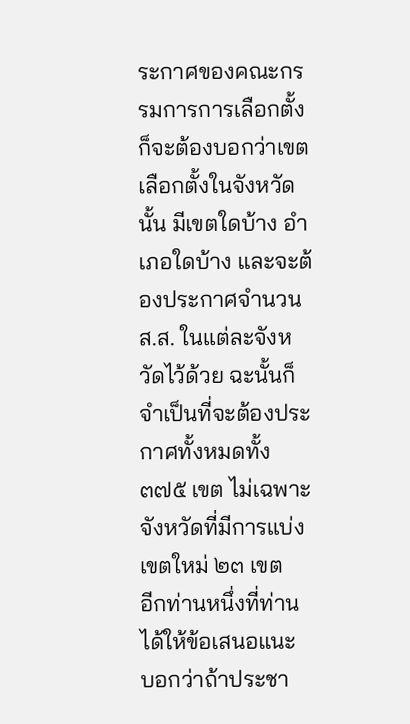ระกาศของคณะกรรมการการเลือกตั้งก็จะต้องบอกว่าเขตเลือกตั้งในจังหวัดนั้น มีเขตใดบ้าง อําเภอใดบ้าง และจะต้องประกาศจํานวน ส.ส. ในแต่ละจังหวัดไว้ด้วย ฉะนั้นก็จําเป็นที่จะต้องประกาศทั้งหมดทั้ง ๓๗๕ เขต ไม่เฉพาะจังหวัดที่มีการแบ่งเขตใหม่ ๒๓ เขต
อีกท่านหนึ่งที่ท่านได้ให้ข้อเสนอแนะ บอกว่าถ้าประชา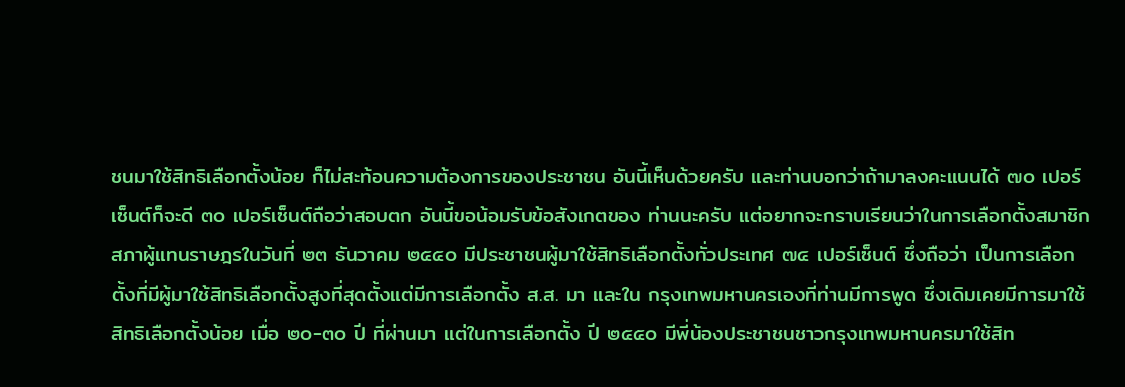ชนมาใช้สิทธิเลือกตั้งน้อย ก็ไม่สะท้อนความต้องการของประชาชน อันนี้เห็นด้วยครับ และท่านบอกว่าถ้ามาลงคะแนนได้ ๗๐ เปอร์เซ็นต์ก็จะดี ๓๐ เปอร์เซ็นต์ถือว่าสอบตก อันนี้ขอน้อมรับข้อสังเกตของ ท่านนะครับ แต่อยากจะกราบเรียนว่าในการเลือกตั้งสมาชิกสภาผู้แทนราษฎรในวันที่ ๒๓ ธันวาคม ๒๕๕๐ มีประชาชนผู้มาใช้สิทธิเลือกตั้งทั่วประเทศ ๗๔ เปอร์เซ็นต์ ซึ่งถือว่า เป็นการเลือกตั้งที่มีผู้มาใช้สิทธิเลือกตั้งสูงที่สุดตั้งแต่มีการเลือกตั้ง ส.ส. มา และใน กรุงเทพมหานครเองที่ท่านมีการพูด ซึ่งเดิมเคยมีการมาใช้สิทธิเลือกตั้งน้อย เมื่อ ๒๐-๓๐ ปี ที่ผ่านมา แต่ในการเลือกตั้ง ปี ๒๕๕๐ มีพี่น้องประชาชนชาวกรุงเทพมหานครมาใช้สิท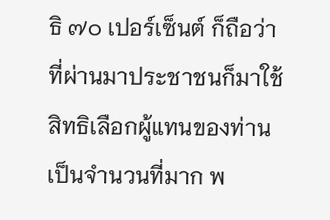ธิ ๗๐ เปอร์เซ็นต์ ก็ถือว่าที่ผ่านมาประชาชนก็มาใช้สิทธิเลือกผู้แทนของท่านเป็นจํานวนที่มาก พ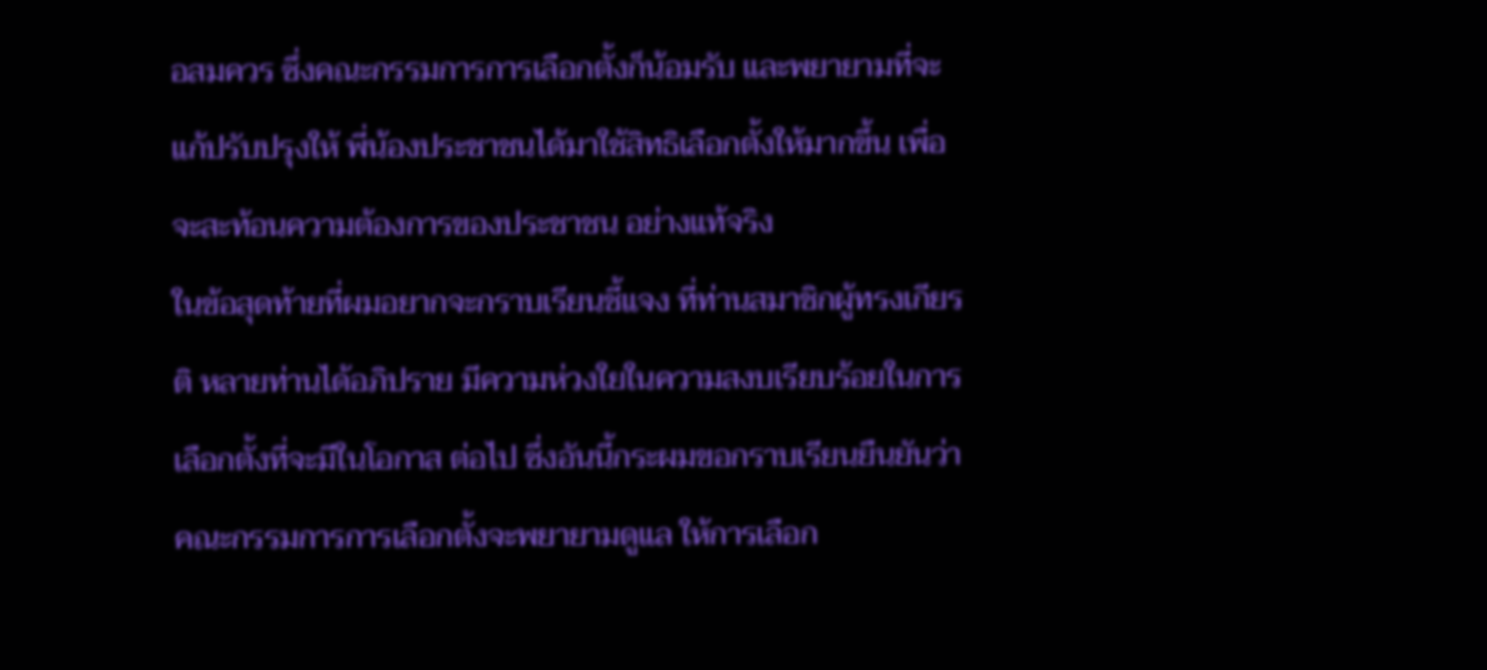อสมควร ซึ่งคณะกรรมการการเลือกตั้งก็น้อมรับ และพยายามที่จะแก้ปรับปรุงให้ พี่น้องประชาชนได้มาใช้สิทธิเลือกตั้งให้มากขึ้น เพื่อจะสะท้อนความต้องการของประชาชน อย่างแท้จริง
ในข้อสุดท้ายที่ผมอยากจะกราบเรียนชี้แจง ที่ท่านสมาชิกผู้ทรงเกียรติ หลายท่านได้อภิปราย มีความห่วงใยในความสงบเรียบร้อยในการเลือกตั้งที่จะมีในโอกาส ต่อไป ซึ่งอันนี้กระผมขอกราบเรียนยืนยันว่าคณะกรรมการการเลือกตั้งจะพยายามดูแล ให้การเลือก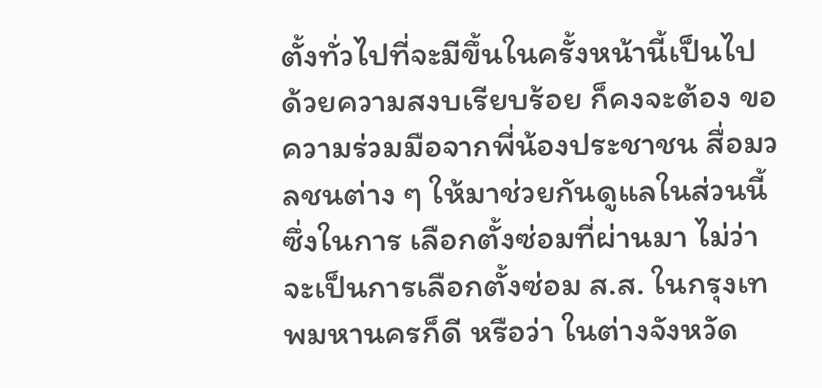ตั้งทั่วไปที่จะมีขึ้นในครั้งหน้านี้เป็นไปด้วยความสงบเรียบร้อย ก็คงจะต้อง ขอความร่วมมือจากพี่น้องประชาชน สื่อมวลชนต่าง ๆ ให้มาช่วยกันดูแลในส่วนนี้ ซึ่งในการ เลือกตั้งซ่อมที่ผ่านมา ไม่ว่าจะเป็นการเลือกตั้งซ่อม ส.ส. ในกรุงเทพมหานครก็ดี หรือว่า ในต่างจังหวัด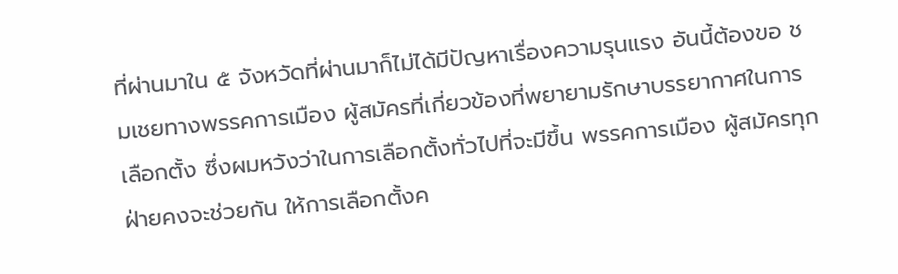ที่ผ่านมาใน ๕ จังหวัดที่ผ่านมาก็ไม่ได้มีปัญหาเรื่องความรุนแรง อันนี้ต้องขอ ชมเชยทางพรรคการเมือง ผู้สมัครที่เกี่ยวข้องที่พยายามรักษาบรรยากาศในการเลือกตั้ง ซึ่งผมหวังว่าในการเลือกตั้งทั่วไปที่จะมีขึ้น พรรคการเมือง ผู้สมัครทุกฝ่ายคงจะช่วยกัน ให้การเลือกตั้งค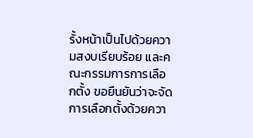รั้งหน้าเป็นไปด้วยความสงบเรียบร้อย และคณะกรรมการการเลือกตั้ง ขอยืนยันว่าจะจัดการเลือกตั้งด้วยควา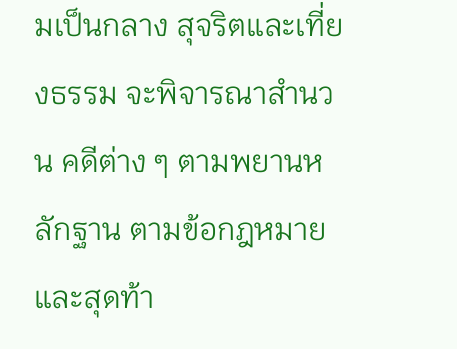มเป็นกลาง สุจริตและเที่ยงธรรม จะพิจารณาสํานวน คดีต่าง ๆ ตามพยานหลักฐาน ตามข้อกฎหมาย และสุดท้า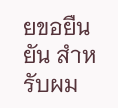ยขอยืนยัน สําหรับผม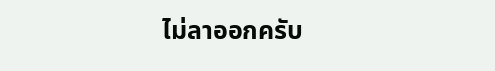ไม่ลาออกครับ